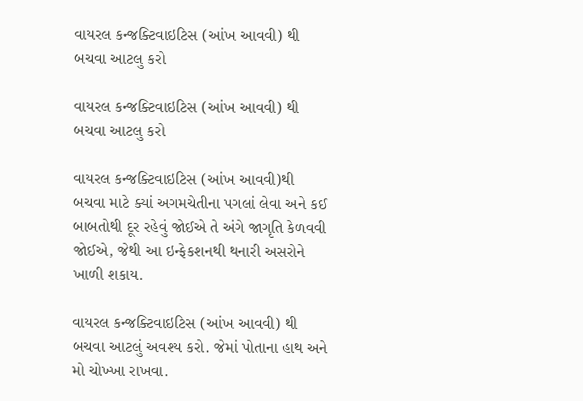વાયરલ કન્જક્ટિવાઇટિસ (આંખ આવવી) થી બચવા આટલુ કરો

વાયરલ કન્જક્ટિવાઇટિસ (આંખ આવવી) થી બચવા આટલુ કરો

વાયરલ કન્જક્ટિવાઇટિસ (આંખ આવવી)થી બચવા માટે ક્યાં અગમચેતીના પગલાં લેવા અને કઈ બાબતોથી દૂર રહેવું જોઈએ તે અંગે જાગૃતિ કેળવવી જોઈએ, જેથી આ ઇન્ફેકશનથી થનારી અસરોને ખાળી શકાય.

વાયરલ કન્જક્ટિવાઇટિસ (આંખ આવવી) થી બચવા આટલું અવશ્ય કરો. જેમાં પોતાના હાથ અને મો ચોખ્ખા રાખવા.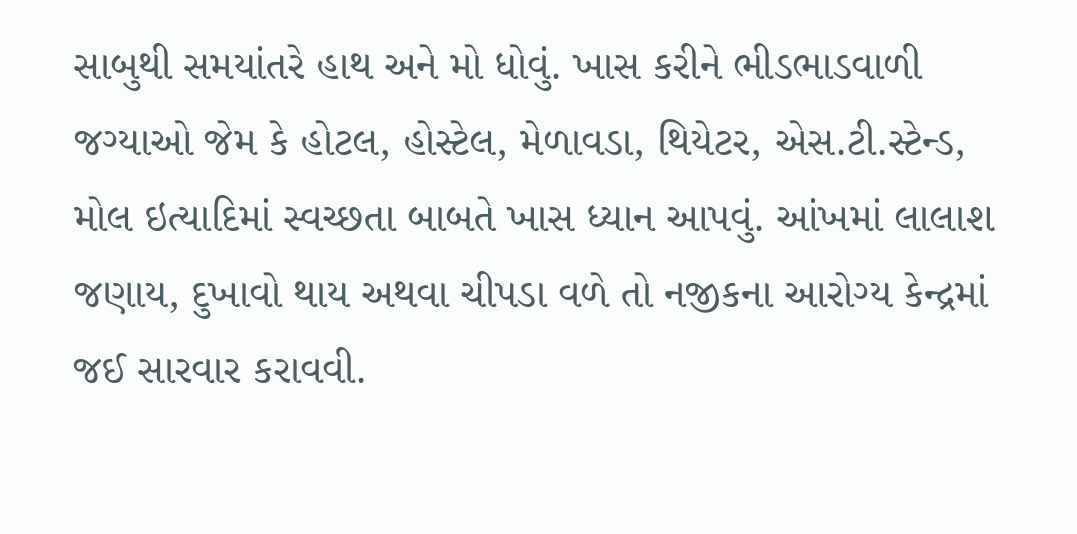સાબુથી સમયાંતરે હાથ અને મો ધોવું. ખાસ કરીને ભીડભાડવાળી જગ્યાઓ જેમ કે હોટલ, હોસ્ટેલ, મેળાવડા, થિયેટર, એસ.ટી.સ્ટેન્ડ, મોલ ઇત્યાદિમાં સ્વચ્છતા બાબતે ખાસ ધ્યાન આપવું. આંખમાં લાલાશ જણાય, દુખાવો થાય અથવા ચીપડા વળે તો નજીકના આરોગ્ય કેન્દ્રમાં જઈ સારવાર કરાવવી.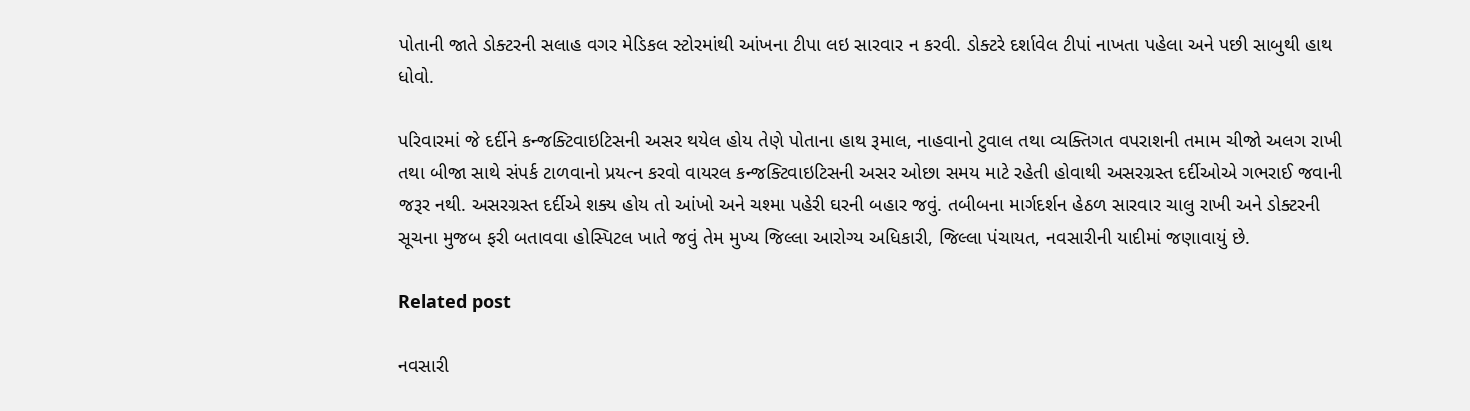પોતાની જાતે ડોક્ટરની સલાહ વગર મેડિકલ સ્ટોરમાંથી આંખના ટીપા લઇ સારવાર ન કરવી. ડોક્ટરે દર્શાવેલ ટીપાં નાખતા પહેલા અને પછી સાબુથી હાથ ધોવો.

પરિવારમાં જે દર્દીને કન્જક્ટિવાઇટિસની અસર થયેલ હોય તેણે પોતાના હાથ રૂમાલ, નાહવાનો ટુવાલ તથા વ્યક્તિગત વપરાશની તમામ ચીજો અલગ રાખી તથા બીજા સાથે સંપર્ક ટાળવાનો પ્રયત્ન કરવો વાયરલ કન્જક્ટિવાઇટિસની અસર ઓછા સમય માટે રહેતી હોવાથી અસરગ્રસ્ત દર્દીઓએ ગભરાઈ જવાની જરૂર નથી. અસરગ્રસ્ત દર્દીએ શક્ય હોય તો આંખો અને ચશ્મા પહેરી ઘરની બહાર જવું. તબીબના માર્ગદર્શન હેઠળ સારવાર ચાલુ રાખી અને ડોક્ટરની સૂચના મુજબ ફરી બતાવવા હોસ્પિટલ ખાતે જવું તેમ મુખ્ય જિલ્લા આરોગ્ય અધિકારી, જિલ્લા પંચાયત, નવસારીની યાદીમાં જણાવાયું છે.

Related post

નવસારી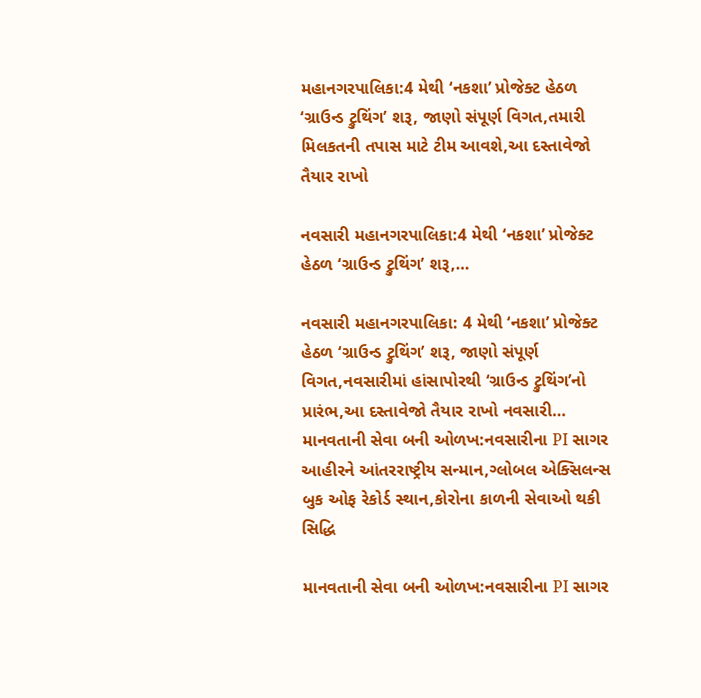મહાનગરપાલિકા:4 મેથી ‘નકશા’ પ્રોજેક્ટ હેઠળ ‘ગ્રાઉન્ડ ટ્રુથિંગ’ શરૂ, જાણો સંપૂર્ણ વિગત,તમારી મિલકતની તપાસ માટે ટીમ આવશે,આ દસ્તાવેજો તૈયાર રાખો

નવસારી મહાનગરપાલિકા:4 મેથી ‘નકશા’ પ્રોજેક્ટ હેઠળ ‘ગ્રાઉન્ડ ટ્રુથિંગ’ શરૂ,…

નવસારી મહાનગરપાલિકા: 4 મેથી ‘નકશા’ પ્રોજેક્ટ હેઠળ ‘ગ્રાઉન્ડ ટ્રુથિંગ’ શરૂ, જાણો સંપૂર્ણ વિગત,નવસારીમાં હાંસાપોરથી ‘ગ્રાઉન્ડ ટ્રુથિંગ’નો પ્રારંભ,આ દસ્તાવેજો તૈયાર રાખો નવસારી…
માનવતાની સેવા બની ઓળખ:નવસારીના PI સાગર આહીરને આંતરરાષ્ટ્રીય સન્માન,ગ્લોબલ એક્સિલન્સ બુક ઓફ રેકોર્ડ સ્થાન,કોરોના કાળની સેવાઓ થકી સિદ્ધિ

માનવતાની સેવા બની ઓળખ:નવસારીના PI સાગર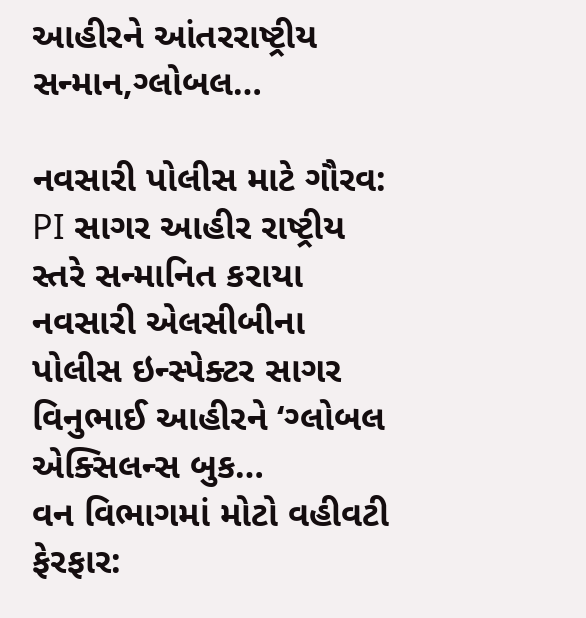આહીરને આંતરરાષ્ટ્રીય સન્માન,ગ્લોબલ…

નવસારી પોલીસ માટે ગૌરવ: PI સાગર આહીર રાષ્ટ્રીય સ્તરે સન્માનિત કરાયા નવસારી એલસીબીના પોલીસ ઇન્સ્પેક્ટર સાગર વિનુભાઈ આહીરને ‘ગ્લોબલ એક્સિલન્સ બુક…
વન વિભાગમાં મોટો વહીવટી ફેરફાર: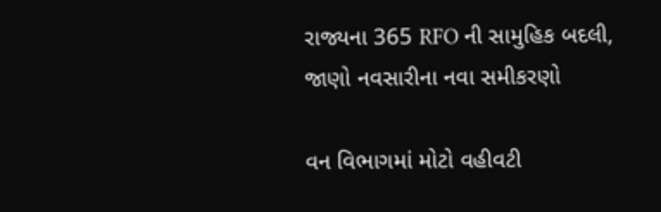રાજ્યના 365 RFO ની સામુહિક બદલી, જાણો નવસારીના નવા સમીકરણો

વન વિભાગમાં મોટો વહીવટી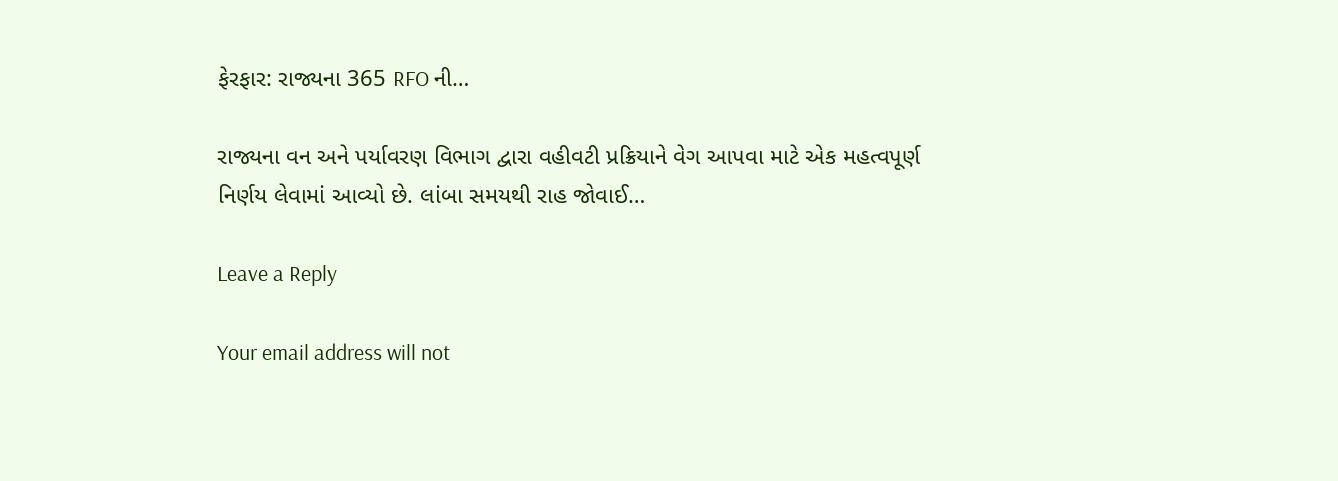ફેરફાર: રાજ્યના 365 RFO ની…

રાજ્યના વન અને પર્યાવરણ વિભાગ દ્વારા વહીવટી પ્રક્રિયાને વેગ આપવા માટે એક મહત્વપૂર્ણ નિર્ણય લેવામાં આવ્યો છે. લાંબા સમયથી રાહ જોવાઈ…

Leave a Reply

Your email address will not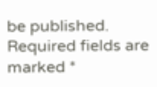be published. Required fields are marked *